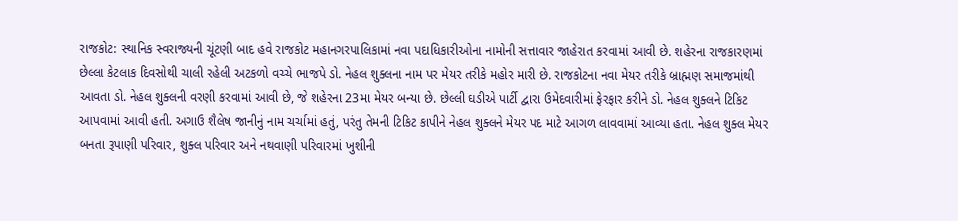રાજકોટ: સ્થાનિક સ્વરાજ્યની ચૂંટણી બાદ હવે રાજકોટ મહાનગરપાલિકામાં નવા પદાધિકારીઓના નામોની સત્તાવાર જાહેરાત કરવામાં આવી છે. શહેરના રાજકારણમાં છેલ્લા કેટલાક દિવસોથી ચાલી રહેલી અટકળો વચ્ચે ભાજપે ડો. નેહલ શુક્લના નામ પર મેયર તરીકે મહોર મારી છે. રાજકોટના નવા મેયર તરીકે બ્રાહ્મણ સમાજમાંથી આવતા ડો. નેહલ શુક્લની વરણી કરવામાં આવી છે, જે શહેરના 23મા મેયર બન્યા છે. છેલ્લી ઘડીએ પાર્ટી દ્વારા ઉમેદવારીમાં ફેરફાર કરીને ડો. નેહલ શુક્લને ટિકિટ આપવામાં આવી હતી. અગાઉ શૈલેષ જાનીનું નામ ચર્ચામાં હતું, પરંતુ તેમની ટિકિટ કાપીને નેહલ શુક્લને મેયર પદ માટે આગળ લાવવામાં આવ્યા હતા. નેહલ શુક્લ મેયર બનતા રૂપાણી પરિવાર, શુક્લ પરિવાર અને નથવાણી પરિવારમાં ખુશીની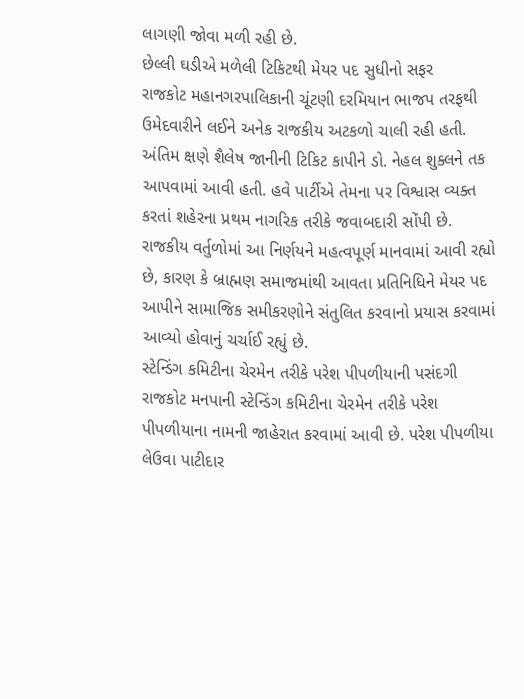લાગણી જોવા મળી રહી છે.
છેલ્લી ઘડીએ મળેલી ટિકિટથી મેયર પદ સુધીનો સફર
રાજકોટ મહાનગરપાલિકાની ચૂંટણી દરમિયાન ભાજપ તરફથી ઉમેદવારીને લઈને અનેક રાજકીય અટકળો ચાલી રહી હતી. અંતિમ ક્ષણે શૈલેષ જાનીની ટિકિટ કાપીને ડો. નેહલ શુક્લને તક આપવામાં આવી હતી. હવે પાર્ટીએ તેમના પર વિશ્વાસ વ્યક્ત કરતાં શહેરના પ્રથમ નાગરિક તરીકે જવાબદારી સોંપી છે. રાજકીય વર્તુળોમાં આ નિર્ણયને મહત્વપૂર્ણ માનવામાં આવી રહ્યો છે, કારણ કે બ્રાહ્મણ સમાજમાંથી આવતા પ્રતિનિધિને મેયર પદ આપીને સામાજિક સમીકરણોને સંતુલિત કરવાનો પ્રયાસ કરવામાં આવ્યો હોવાનું ચર્ચાઈ રહ્યું છે.
સ્ટેન્ડિંગ કમિટીના ચેરમેન તરીકે પરેશ પીપળીયાની પસંદગી
રાજકોટ મનપાની સ્ટેન્ડિંગ કમિટીના ચેરમેન તરીકે પરેશ પીપળીયાના નામની જાહેરાત કરવામાં આવી છે. પરેશ પીપળીયા લેઉવા પાટીદાર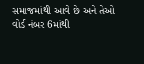સમાજમાંથી આવે છે અને તેઓ વોર્ડ નંબર 6માંથી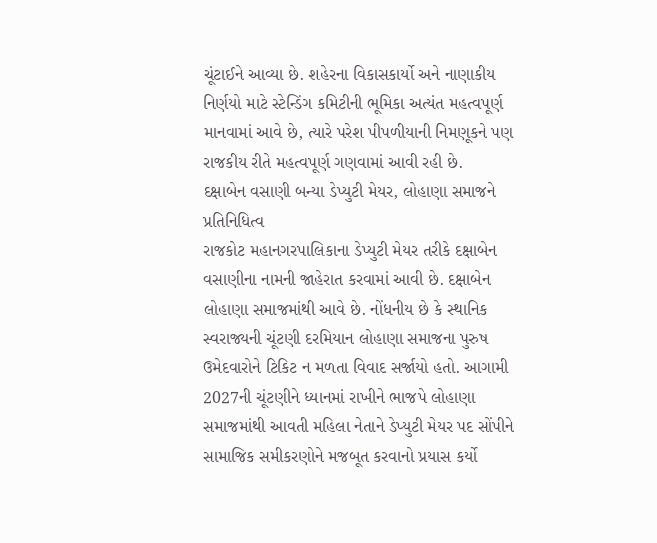ચૂંટાઈને આવ્યા છે. શહેરના વિકાસકાર્યો અને નાણાકીય નિર્ણયો માટે સ્ટેન્ડિંગ કમિટીની ભૂમિકા અત્યંત મહત્વપૂર્ણ માનવામાં આવે છે, ત્યારે પરેશ પીપળીયાની નિમણૂકને પણ રાજકીય રીતે મહત્વપૂર્ણ ગણવામાં આવી રહી છે.
દક્ષાબેન વસાણી બન્યા ડેપ્યુટી મેયર, લોહાણા સમાજને પ્રતિનિધિત્વ
રાજકોટ મહાનગરપાલિકાના ડેપ્યુટી મેયર તરીકે દક્ષાબેન વસાણીના નામની જાહેરાત કરવામાં આવી છે. દક્ષાબેન લોહાણા સમાજમાંથી આવે છે. નોંધનીય છે કે સ્થાનિક સ્વરાજ્યની ચૂંટણી દરમિયાન લોહાણા સમાજના પુરુષ ઉમેદવારોને ટિકિટ ન મળતા વિવાદ સર્જાયો હતો. આગામી 2027ની ચૂંટણીને ધ્યાનમાં રાખીને ભાજપે લોહાણા સમાજમાંથી આવતી મહિલા નેતાને ડેપ્યુટી મેયર પદ સોંપીને સામાજિક સમીકરણોને મજબૂત કરવાનો પ્રયાસ કર્યો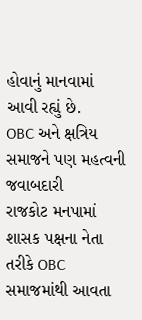હોવાનું માનવામાં આવી રહ્યું છે.
OBC અને ક્ષત્રિય સમાજને પણ મહત્વની જવાબદારી
રાજકોટ મનપામાં શાસક પક્ષના નેતા તરીકે OBC સમાજમાંથી આવતા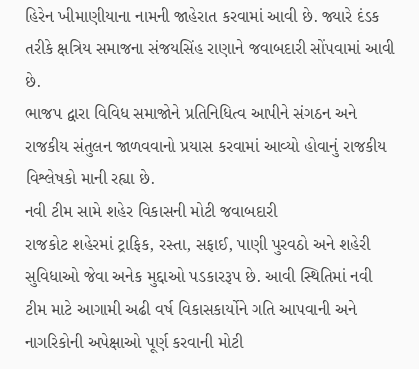હિરેન ખીમાણીયાના નામની જાહેરાત કરવામાં આવી છે. જ્યારે દંડક તરીકે ક્ષત્રિય સમાજના સંજયસિંહ રાણાને જવાબદારી સોંપવામાં આવી છે.
ભાજપ દ્વારા વિવિધ સમાજોને પ્રતિનિધિત્વ આપીને સંગઠન અને રાજકીય સંતુલન જાળવવાનો પ્રયાસ કરવામાં આવ્યો હોવાનું રાજકીય વિશ્લેષકો માની રહ્યા છે.
નવી ટીમ સામે શહેર વિકાસની મોટી જવાબદારી
રાજકોટ શહેરમાં ટ્રાફિક, રસ્તા, સફાઈ, પાણી પુરવઠો અને શહેરી સુવિધાઓ જેવા અનેક મુદ્દાઓ પડકારરૂપ છે. આવી સ્થિતિમાં નવી ટીમ માટે આગામી અઢી વર્ષ વિકાસકાર્યોને ગતિ આપવાની અને નાગરિકોની અપેક્ષાઓ પૂર્ણ કરવાની મોટી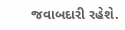જવાબદારી રહેશે.